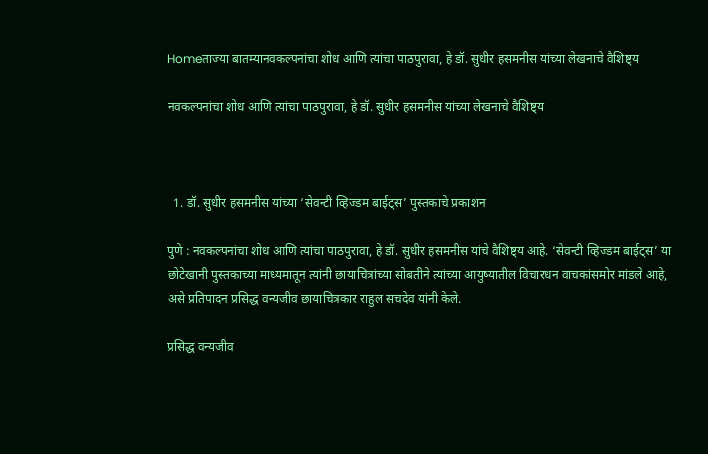Homeताज्या बातम्यानवकल्पनांचा शोध आणि त्यांचा पाठपुरावा, हे डॉ. सुधीर हसमनीस यांच्या लेखनाचे वैशिष्ट्य

नवकल्पनांचा शोध आणि त्यांचा पाठपुरावा, हे डॉ. सुधीर हसमनीस यांच्या लेखनाचे वैशिष्ट्य



  1. डॉ. सुधीर हसमनीस यांच्या ‘सेवन्टी व्हिज्डम बाईट्स’ पुस्तकाचे प्रकाशन

पुणे : नवकल्पनांचा शोध आणि त्यांचा पाठपुरावा, हे डॉ. सुधीर हसमनीस यांचे वैशिष्ट्य आहे. ‘सेवन्टी व्हिज्डम बाईट्स’ या छोटेखानी पुस्तकाच्या माध्यमातून त्यांनी छायाचित्रांच्या सोबतीने त्यांच्या आयुष्यातील विचारधन वाचकांसमोर मांडले आहे, असे प्रतिपादन प्रसिद्ध वन्यजीव छायाचित्रकार राहुल सचदेव यांनी केले.

प्रसिद्ध वन्यजीव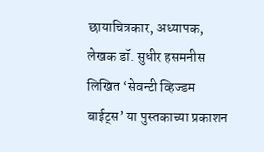छायाचित्रकार, अध्यापक, लेखक डॉ. सुधीर हसमनीस लिखित ‘सेवन्टी व्हिज्डम बाईट्स’ या पुस्तकाच्या प्रकाशन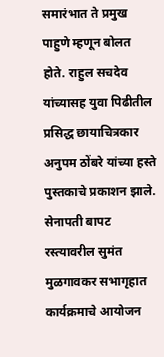समारंभात ते प्रमुख पाहुणे म्हणून बोलत होते. राहुल सचदेव यांच्यासह युवा पिढीतील प्रसिद्ध छायाचित्रकार अनुपम ठोंबरे यांच्या हस्ते पुस्तकाचे प्रकाशन झाले. सेनापती बापट रस्त्यावरील सुमंत मुळगावकर सभागृहात कार्यक्रमाचे आयोजन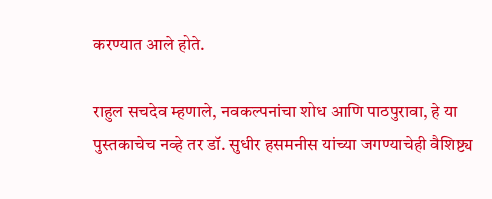करण्यात आले होते.

राहुल सचदेव म्हणाले, नवकल्पनांचा शोध आणि पाठपुरावा, हे या पुस्तकाचेच नव्हे तर डॉ. सुधीर हसमनीस यांच्या जगण्याचेही वैशिष्ट्य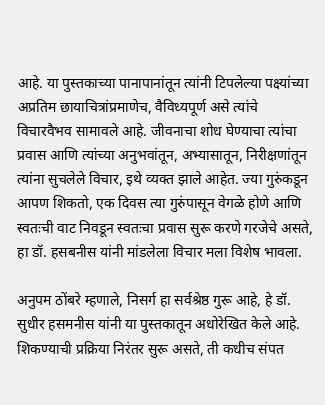आहे. या पुस्तकाच्या पानापानांतून त्यांनी टिपलेल्या पक्ष्यांच्या अप्रतिम छायाचित्रांप्रमाणेच, वैविध्यपूर्ण असे त्यांचे विचारवैभव सामावले आहे. जीवनाचा शोध घेण्याचा त्यांचा प्रवास आणि त्यांच्या अनुभवांतून, अभ्यासातून, निरीक्षणांतून त्यांना सुचलेले विचार, इथे व्यक्त झाले आहेत. ज्या गुरुंकडून आपण शिकतो, एक दिवस त्या गुरुंपासून वेगळे होणे आणि स्वतःची वाट निवडून स्वतःचा प्रवास सुरू करणे गरजेचे असते, हा डॉ. हसबनीस यांनी मांडलेला विचार मला विशेष भावला.

अनुपम ठोंबरे म्हणाले, निसर्ग हा सर्वश्रेष्ठ गुरू आहे, हे डॉ. सुधीर हसमनीस यांनी या पुस्तकातून अधोरेखित केले आहे. शिकण्याची प्रक्रिया निरंतर सुरू असते, ती कधीच संपत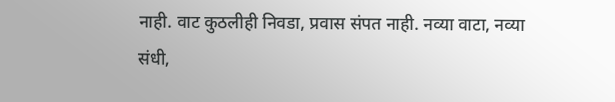नाही. वाट कुठलीही निवडा, प्रवास संपत नाही. नव्या वाटा, नव्या संधी,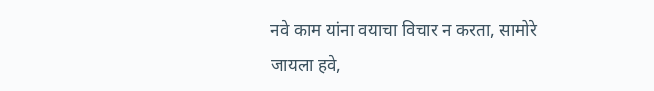नवे काम यांना वयाचा विचार न करता, सामोरे जायला हवे,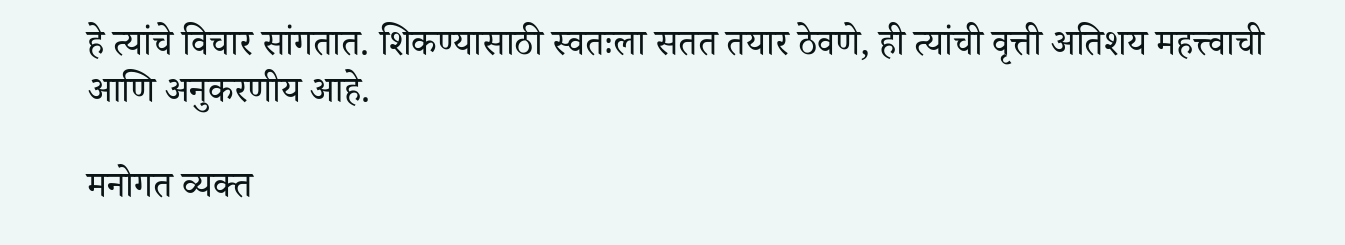हे त्यांचे विचार सांगतात. शिकण्यासाठी स्वतःला सतत तयार ठेवणे, ही त्यांची वृत्ती अतिशय महत्त्वाची आणि अनुकरणीय आहे.

मनोगत व्यक्त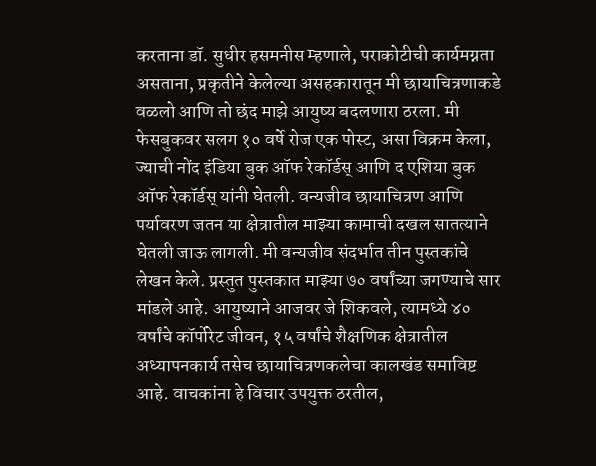करताना डॉ. सुधीर हसमनीस म्हणाले, पराकोटीची कार्यमग्नता असताना, प्रकृतीने केलेल्या असहकारातून मी छायाचित्रणाकडे वळलो आणि तो छंद माझे आयुष्य बदलणारा ठरला. मी फेसबुकवर सलग १० वर्षे रोज एक पोस्ट, असा विक्रम केला, ज्याची नोंद इंडिया बुक ऑफ रेकॉर्डस्‌ आणि द एशिया बुक ऑफ रेकॉर्डस्‌ यांनी घेतली. वन्यजीव छायाचित्रण आणि पर्यावरण जतन या क्षेत्रातील माझ्या कामाची दखल सातत्याने घेतली जाऊ लागली. मी वन्यजीव संदर्भात तीन पुस्तकांचे लेखन केले. प्रस्तुत पुस्तकात माझ्या ७० वर्षांच्या जगण्याचे सार मांडले आहे. आयुष्याने आजवर जे शिकवले, त्यामध्ये ४० वर्षांचे कॉर्पोरेट जीवन, १५ वर्षांचे शैक्षणिक क्षेत्रातील अध्यापनकार्य तसेच छायाचित्रणकलेचा कालखंड समाविष्ट आहे. वाचकांना हे विचार उपयुक्त ठरतील,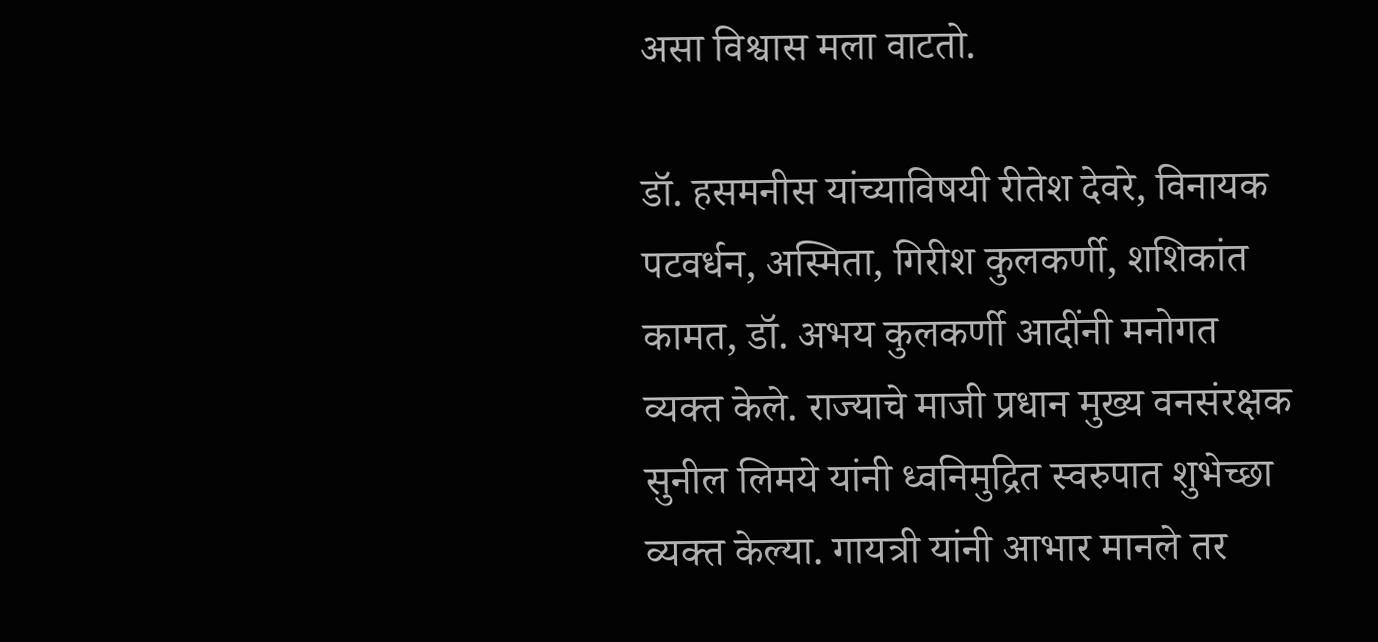असा विश्वास मला वाटतो.

डॉ. हसमनीस यांच्याविषयी रीतेश देवरे, विनायक पटवर्धन, अस्मिता, गिरीश कुलकर्णी, शशिकांत कामत, डॉ. अभय कुलकर्णी आदींनी मनोगत व्यक्त केले. राज्याचे माजी प्रधान मुख्य वनसंरक्षक सुनील लिमये यांनी ध्वनिमुद्रित स्वरुपात शुभेच्छा व्यक्त केल्या. गायत्री यांनी आभार मानले तर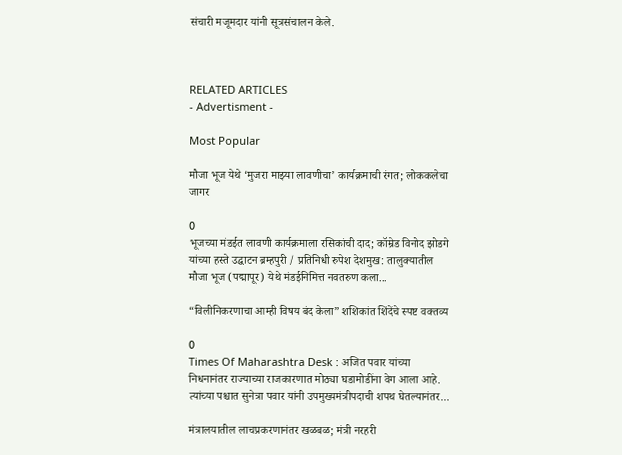संचारी मजूमदार यांनी सूत्रसंचालन केले.



RELATED ARTICLES
- Advertisment -

Most Popular

मौजा भूज येथे ‘मुजरा माझ्या लावणीचा’ कार्यक्रमाची रंगत; लोककलेचा जागर

0
भूजच्या मंडईत लावणी कार्यक्रमाला रसिकांची दाद; कॉम्रेड विनोद झोडगे यांच्या हस्ते उद्घाटन ब्रम्हपुरी / प्रतिनिधी रुपेश देशमुख: तालुक्यातील मौजा भूज (पद्मापूर) येथे मंडईनिमित्त नवतरुण कला...

“विलीनिकरणाचा आम्ही विषय बंद केला” शशिकांत शिंदेंचे स्पष्ट वक्तव्य

0
Times Of Maharashtra Desk : अजित पवार यांच्या निधनानंतर राज्याच्या राजकारणात मोठ्या घडामोडींना वेग आला आहे. त्यांच्या पश्चात सुनेत्रा पवार यांनी उपमुख्यमंत्रीपदाची शपथ घेतल्यानंतर...

मंत्रालयातील लाचप्रकरणानंतर खळबळ; मंत्री नरहरी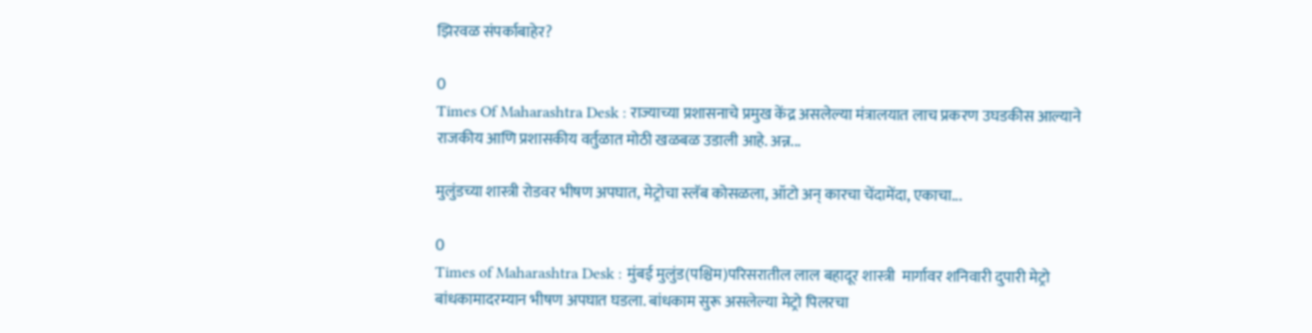झिरवळ संपर्काबाहेर?

0
Times Of Maharashtra Desk : राज्याच्या प्रशासनाचे प्रमुख केंद्र असलेल्या मंत्रालयात लाच प्रकरण उघडकीस आल्याने राजकीय आणि प्रशासकीय वर्तुळात मोठी खळबळ उडाली आहे. अन्न...

मुलुंडच्या शास्त्री रोडवर भीषण अपघात, मेट्रोचा स्लॅब कोसळला, ऑटो अन् कारचा चेंदामेंदा, एकाचा...

0
Times of Maharashtra Desk : मुंबई मुलुंड(पश्चिम)परिसरातील लाल बहादूर शास्त्री  मार्गावर शनिवारी दुपारी मेट्रो बांधकामादरम्यान भीषण अपघात घडला. बांधकाम सुरू असलेल्या मेट्रो पिलरचा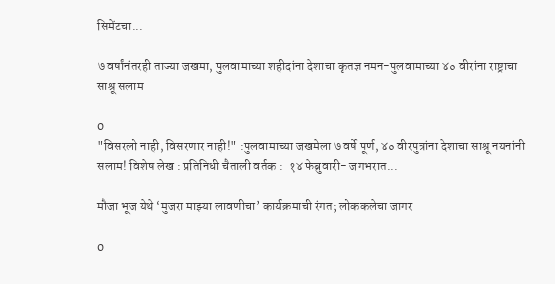सिमेंटचा...

७ वर्षांनंतरही ताज्या जखमा, पुलवामाच्या शहीदांना देशाचा कृतज्ञ नमन-पुलवामाच्या ४० वीरांना राष्ट्राचा साश्रू सलाम

0
"विसरलो नाही, विसरणार नाही!" :पुलवामाच्या जखमेला ७ वर्षे पूर्ण, ४० वीरपुत्रांना देशाचा साश्रू नयनांनी सलाम! विशेष लेख : प्रतिनिधी चैताली वर्तक :  १४ फेब्रुवारी- जगभरात...

मौजा भूज येथे ‘मुजरा माझ्या लावणीचा’ कार्यक्रमाची रंगत; लोककलेचा जागर

0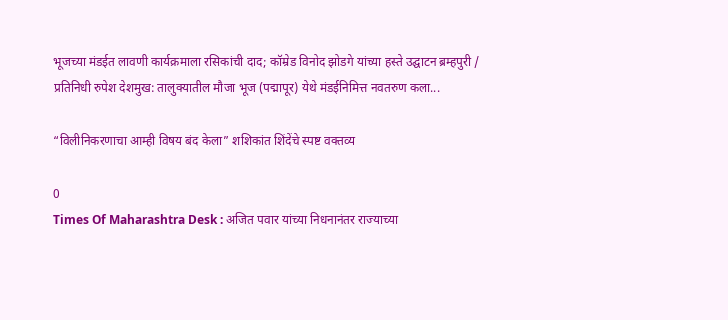भूजच्या मंडईत लावणी कार्यक्रमाला रसिकांची दाद; कॉम्रेड विनोद झोडगे यांच्या हस्ते उद्घाटन ब्रम्हपुरी / प्रतिनिधी रुपेश देशमुख: तालुक्यातील मौजा भूज (पद्मापूर) येथे मंडईनिमित्त नवतरुण कला...

“विलीनिकरणाचा आम्ही विषय बंद केला” शशिकांत शिंदेंचे स्पष्ट वक्तव्य

0
Times Of Maharashtra Desk : अजित पवार यांच्या निधनानंतर राज्याच्या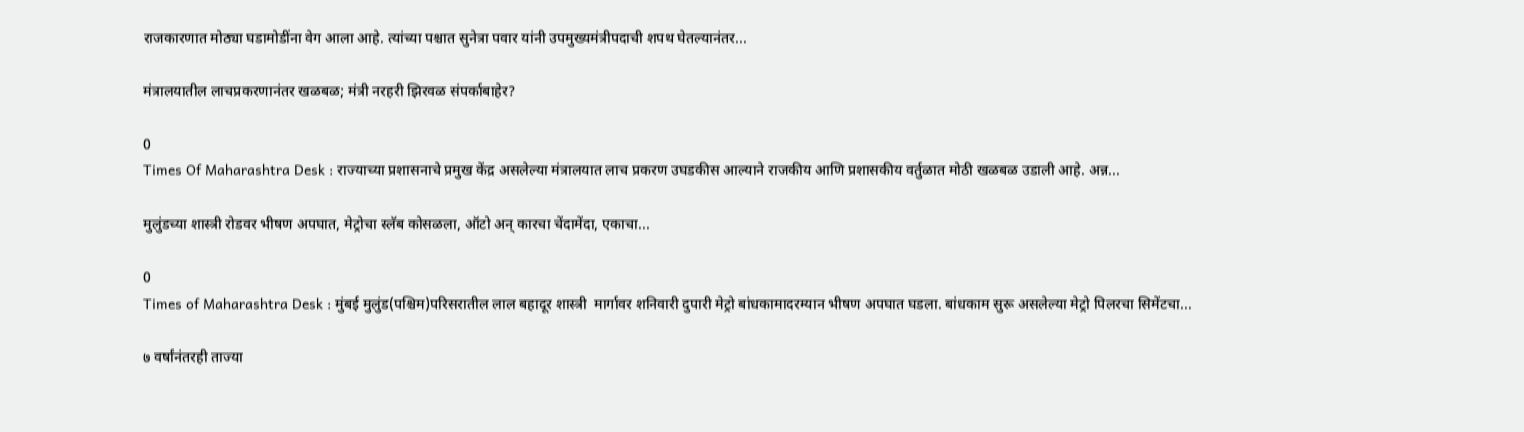राजकारणात मोठ्या घडामोडींना वेग आला आहे. त्यांच्या पश्चात सुनेत्रा पवार यांनी उपमुख्यमंत्रीपदाची शपथ घेतल्यानंतर...

मंत्रालयातील लाचप्रकरणानंतर खळबळ; मंत्री नरहरी झिरवळ संपर्काबाहेर?

0
Times Of Maharashtra Desk : राज्याच्या प्रशासनाचे प्रमुख केंद्र असलेल्या मंत्रालयात लाच प्रकरण उघडकीस आल्याने राजकीय आणि प्रशासकीय वर्तुळात मोठी खळबळ उडाली आहे. अन्न...

मुलुंडच्या शास्त्री रोडवर भीषण अपघात, मेट्रोचा स्लॅब कोसळला, ऑटो अन् कारचा चेंदामेंदा, एकाचा...

0
Times of Maharashtra Desk : मुंबई मुलुंड(पश्चिम)परिसरातील लाल बहादूर शास्त्री  मार्गावर शनिवारी दुपारी मेट्रो बांधकामादरम्यान भीषण अपघात घडला. बांधकाम सुरू असलेल्या मेट्रो पिलरचा सिमेंटचा...

७ वर्षांनंतरही ताज्या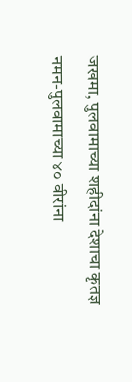जखमा, पुलवामाच्या शहीदांना देशाचा कृतज्ञ नमन-पुलवामाच्या ४० वीरांना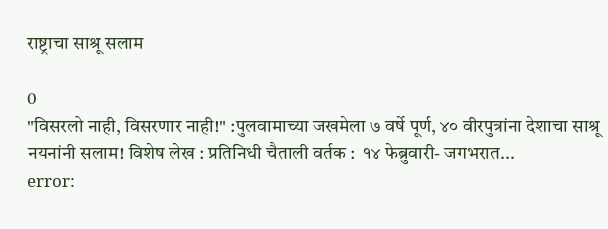राष्ट्राचा साश्रू सलाम

0
"विसरलो नाही, विसरणार नाही!" :पुलवामाच्या जखमेला ७ वर्षे पूर्ण, ४० वीरपुत्रांना देशाचा साश्रू नयनांनी सलाम! विशेष लेख : प्रतिनिधी चैताली वर्तक :  १४ फेब्रुवारी- जगभरात...
error: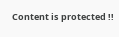Content is protected !!